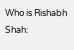Who is Rishabh Shah: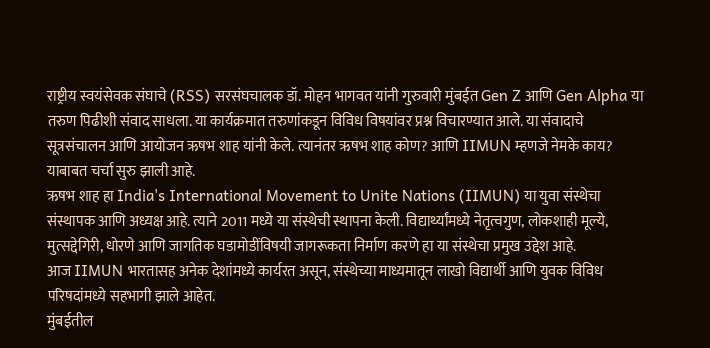राष्ट्रीय स्वयंसेवक संघाचे (RSS) सरसंघचालक डॉ. मोहन भागवत यांनी गुरुवारी मुंबईत Gen Z आणि Gen Alpha या तरुण पिढीशी संवाद साधला. या कार्यक्रमात तरुणांकडून विविध विषयांवर प्रश्न विचारण्यात आले. या संवादाचे सूत्रसंचालन आणि आयोजन ऋषभ शाह यांनी केले. त्यानंतर ऋषभ शाह कोण? आणि IIMUN म्हणजे नेमके काय? याबाबत चर्चा सुरु झाली आहे.
ऋषभ शाह हा India's International Movement to Unite Nations (IIMUN) या युवा संस्थेचा संस्थापक आणि अध्यक्ष आहे. त्याने 2011 मध्ये या संस्थेची स्थापना केली. विद्यार्थ्यांमध्ये नेतृत्वगुण, लोकशाही मूल्ये, मुत्सद्देगिरी, धोरणे आणि जागतिक घडामोडींविषयी जागरूकता निर्माण करणे हा या संस्थेचा प्रमुख उद्देश आहे.
आज IIMUN भारतासह अनेक देशांमध्ये कार्यरत असून, संस्थेच्या माध्यमातून लाखो विद्यार्थी आणि युवक विविध परिषदांमध्ये सहभागी झाले आहेत.
मुंबईतील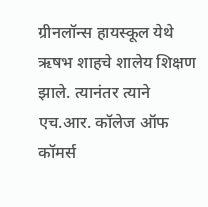ग्रीनलॉन्स हायस्कूल येथे ऋषभ शाहचे शालेय शिक्षण झाले. त्यानंतर त्याने एच.आर. कॉलेज ऑफ कॉमर्स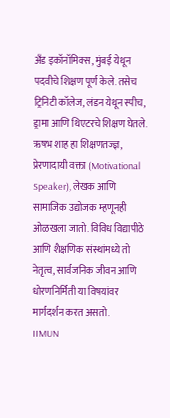अँड इकॉनॉमिक्स, मुंबई येथून पदवीचे शिक्षण पूर्ण केले. तसेच ट्रिनिटी कॉलेज, लंडन येथून स्पीच, ड्रामा आणि थिएटरचे शिक्षण घेतले.
ऋषभ शाह हा शिक्षणतज्ज्ञ, प्रेरणादायी वक्ता (Motivational Speaker), लेखक आणि सामाजिक उद्योजक म्हणूनही ओळखला जातो. विविध विद्यापीठे आणि शैक्षणिक संस्थांमध्ये तो नेतृत्व, सार्वजनिक जीवन आणि धोरणनिर्मिती या विषयांवर मार्गदर्शन करत असतो.
IIMUN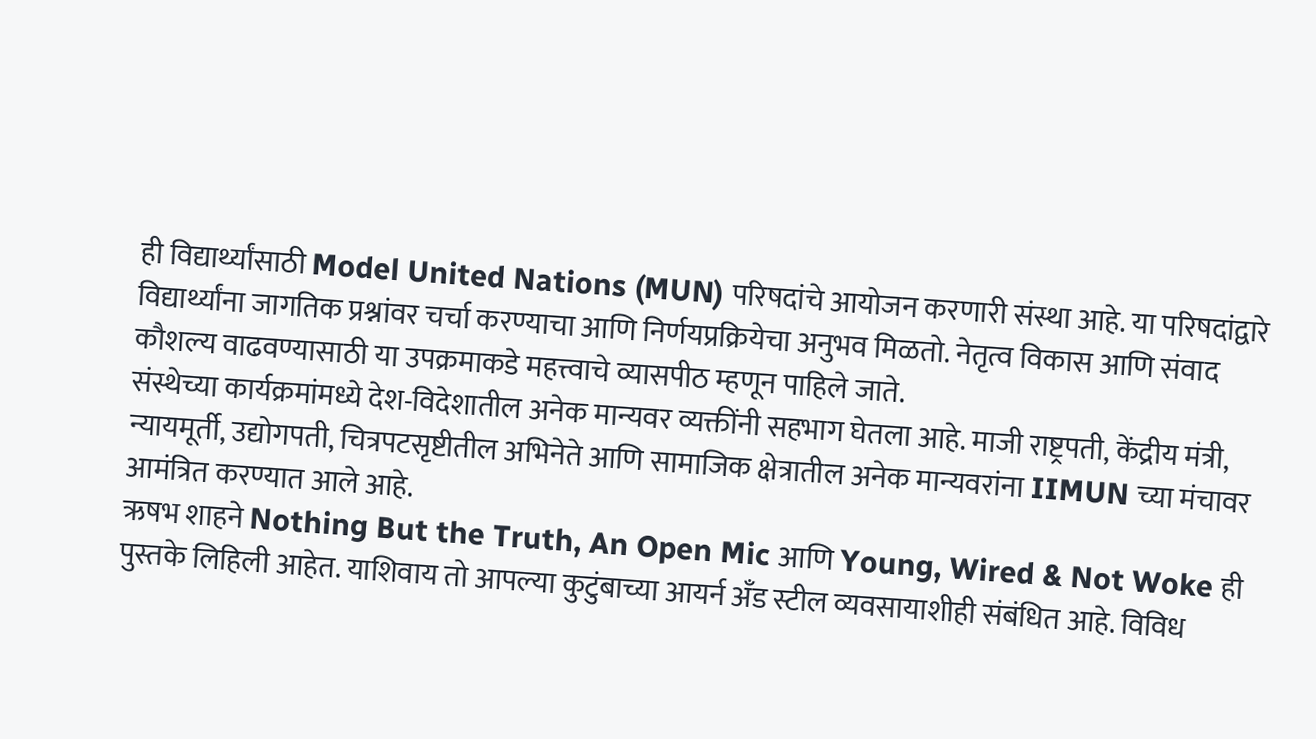ही विद्यार्थ्यांसाठी Model United Nations (MUN) परिषदांचे आयोजन करणारी संस्था आहे. या परिषदांद्वारे विद्यार्थ्यांना जागतिक प्रश्नांवर चर्चा करण्याचा आणि निर्णयप्रक्रियेचा अनुभव मिळतो. नेतृत्व विकास आणि संवाद कौशल्य वाढवण्यासाठी या उपक्रमाकडे महत्त्वाचे व्यासपीठ म्हणून पाहिले जाते.
संस्थेच्या कार्यक्रमांमध्ये देश-विदेशातील अनेक मान्यवर व्यक्तींनी सहभाग घेतला आहे. माजी राष्ट्रपती, केंद्रीय मंत्री, न्यायमूर्ती, उद्योगपती, चित्रपटसृष्टीतील अभिनेते आणि सामाजिक क्षेत्रातील अनेक मान्यवरांना IIMUN च्या मंचावर आमंत्रित करण्यात आले आहे.
ऋषभ शाहने Nothing But the Truth, An Open Mic आणि Young, Wired & Not Woke ही पुस्तके लिहिली आहेत. याशिवाय तो आपल्या कुटुंबाच्या आयर्न अँड स्टील व्यवसायाशीही संबंधित आहे. विविध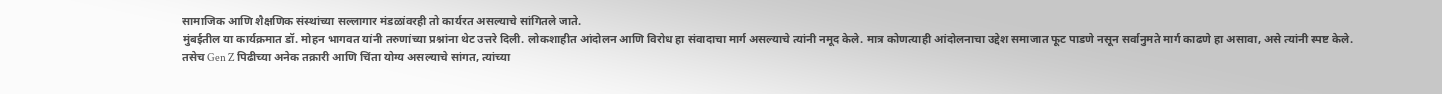सामाजिक आणि शैक्षणिक संस्थांच्या सल्लागार मंडळांवरही तो कार्यरत असल्याचे सांगितले जाते.
मुंबईतील या कार्यक्रमात डॉ. मोहन भागवत यांनी तरुणांच्या प्रश्नांना थेट उत्तरे दिली. लोकशाहीत आंदोलन आणि विरोध हा संवादाचा मार्ग असल्याचे त्यांनी नमूद केले. मात्र कोणत्याही आंदोलनाचा उद्देश समाजात फूट पाडणे नसून सर्वानुमते मार्ग काढणे हा असावा, असे त्यांनी स्पष्ट केले.
तसेच Gen Z पिढीच्या अनेक तक्रारी आणि चिंता योग्य असल्याचे सांगत, त्यांच्या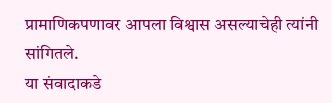प्रामाणिकपणावर आपला विश्वास असल्याचेही त्यांनी सांगितले.
या संवादाकडे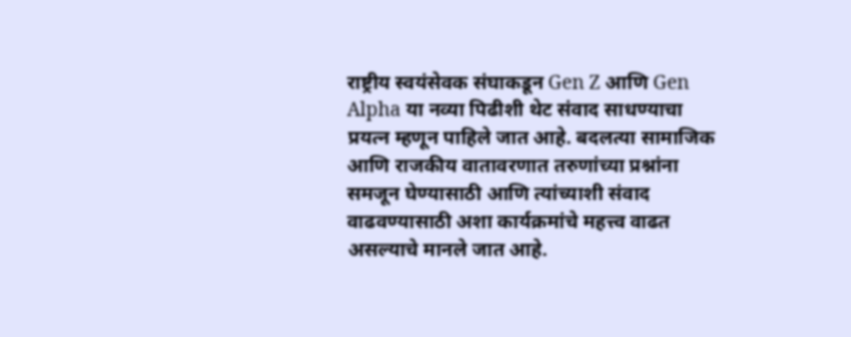राष्ट्रीय स्वयंसेवक संघाकडून Gen Z आणि Gen Alpha या नव्या पिढीशी थेट संवाद साधण्याचा प्रयत्न म्हणून पाहिले जात आहे. बदलत्या सामाजिक आणि राजकीय वातावरणात तरुणांच्या प्रश्नांना समजून घेण्यासाठी आणि त्यांच्याशी संवाद वाढवण्यासाठी अशा कार्यक्रमांचे महत्त्व वाढत असल्याचे मानले जात आहे.